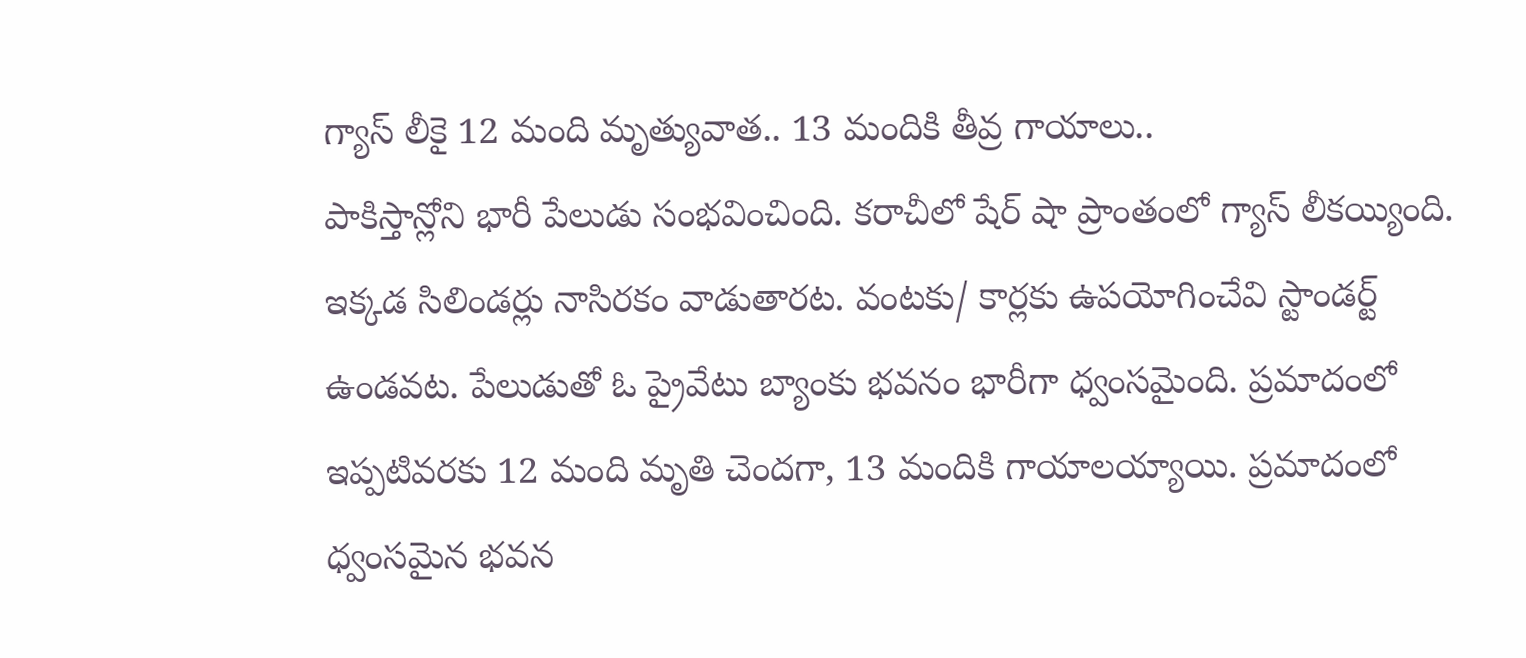గ్యాస్ లీకై 12 మంది మృత్యువాత.. 13 మందికి తీవ్ర గాయాలు..
పాకిస్తాన్లోని భారీ పేలుడు సంభవించింది. కరాచీలో షేర్ షా ప్రాంతంలో గ్యాస్ లీకయ్యింది. ఇక్కడ సిలిండర్లు నాసిరకం వాడుతారట. వంటకు/ కార్లకు ఉపయోగించేవి స్టాండర్ట్ ఉండవట. పేలుడుతో ఓ ప్రైవేటు బ్యాంకు భవనం భారీగా ధ్వంసమైంది. ప్రమాదంలో ఇప్పటివరకు 12 మంది మృతి చెందగా, 13 మందికి గాయాలయ్యాయి. ప్రమాదంలో ధ్వంసమైన భవన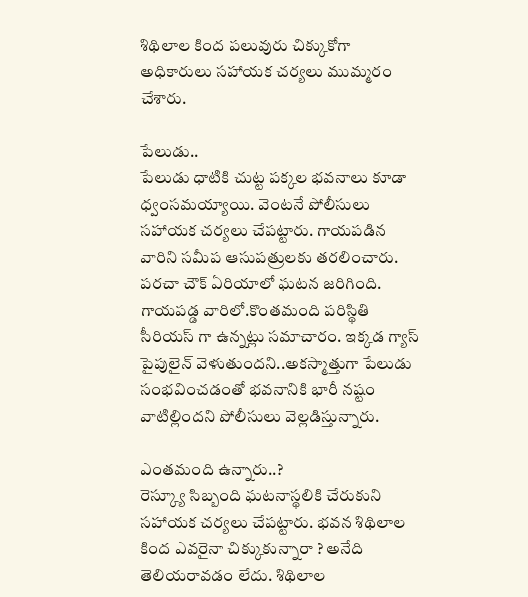శిథిలాల కింద పలువురు చిక్కుకోగా అధికారులు సహాయక చర్యలు ముమ్మరం చేశారు.

పేలుడు..
పేలుడు ధాటికి చుట్ట పక్కల భవనాలు కూడా ధ్వంసమయ్యాయి. వెంటనే పోలీసులు సహాయక చర్యలు చేపట్టారు. గాయపడిన వారిని సమీప ఆసుపత్రులకు తరలించారు. పరచా చౌక్ ఏరియాలో ఘటన జరిగింది. గాయపడ్డ వారిలో.కొంతమంది పరిస్థితి సీరియస్ గా ఉన్నట్లు సమాచారం. ఇక్కడ గ్యాస్ పైపులైన్ వెళుతుందని..అకస్మాత్తుగా పేలుడు సంభవించడంతో భవనానికి భారీ నష్టం వాటిల్లిందని పోలీసులు వెల్లడిస్తున్నారు.

ఎంతమంది ఉన్నారు..?
రెస్క్యూ సిబ్బంది ఘటనాస్థలికి చేరుకుని సహాయక చర్యలు చేపట్టారు. భవన శిథిలాల కింద ఎవరైనా చిక్కుకున్నారా ? అనేది తెలియరావడం లేదు. శిథిలాల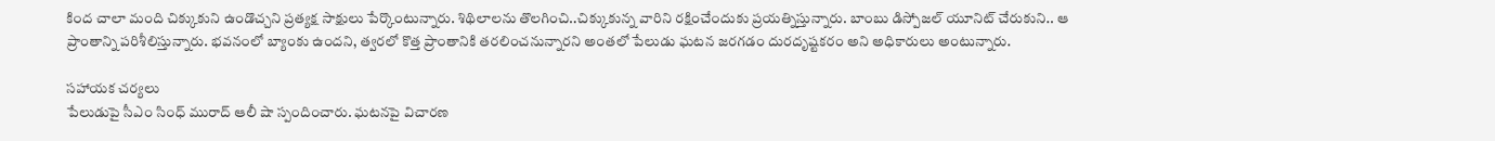కింద చాలా మంది చిక్కుకుని ఉండొచ్చని ప్రత్యక్ష సాక్షులు పేర్కొంటున్నారు. శిథిలాలను తొలగించి..చిక్కుకున్న వారిని రక్షించేందుకు ప్రయత్నిస్తున్నారు. బాంబు డిస్పోజల్ యూనిట్ చేరుకుని.. ఆ ప్రాంతాన్ని పరిశీలిస్తున్నారు. భవనంలో బ్యాంకు ఉందని, త్వరలో కొత్త ప్రాంతానికి తరలించనున్నారని అంతలో పేలుడు ఘటన జరగడం దురదృష్టకరం అని అధికారులు అంటున్నారు.

సహాయక చర్యలు
పేలుడుపై సీఎం సింధ్ మురాద్ ఆలీ షా స్పందించారు. ఘటనపై విచారణ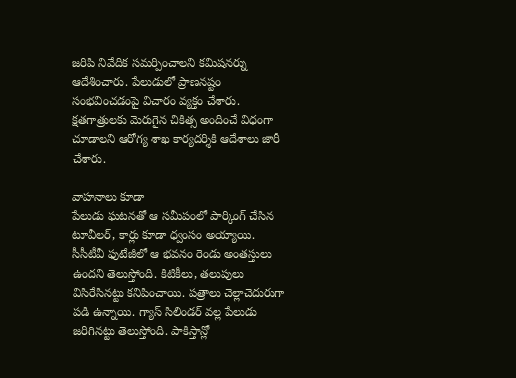జరిపి నివేదిక సమర్పించాలని కమిషనర్ను ఆదేశించారు. పేలుడులో ప్రాణనష్టం సంభవించడంపై విచారం వ్యక్తం చేశారు. క్షతగాత్రులకు మెరుగైన చికిత్స అందించే విధంగా చూడాలని ఆరోగ్య శాఖ కార్యదర్శికి ఆదేశాలు జారీ చేశారు.

వాహనాలు కూడా
పేలుడు ఘటనతో ఆ సమీపంలో పార్కింగ్ చేసిన టూవీలర్, కార్లు కూడా ధ్వంసం అయ్యాయి. సీసీటీవీ ఫుటేజీలో ఆ భవనం రెండు అంతస్తులు ఉందని తెలుస్తోంది. కిటికీలు, తలుపులు విసిరేసినట్టు కనిపించాయి. పత్రాలు చెల్లాచెదురుగా పడి ఉన్నాయి. గ్యాస్ సిలిండర్ వల్ల పేలుడు జరిగినట్టు తెలుస్తోంది. పాకిస్తాన్లో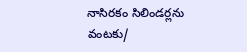నాసిరకం సిలిండర్లను వంటకు/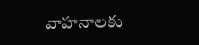వాహనాలకు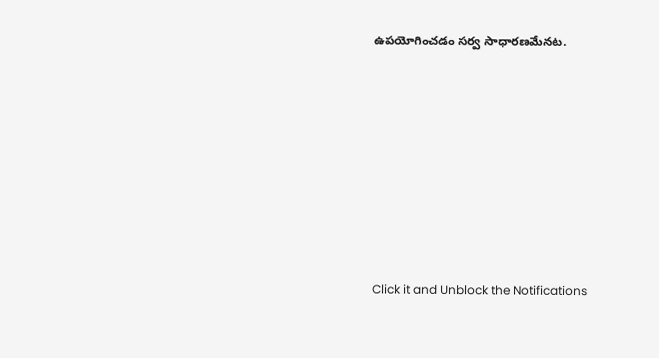ఉపయోగించడం సర్వ సాధారణమేనట.












Click it and Unblock the Notifications